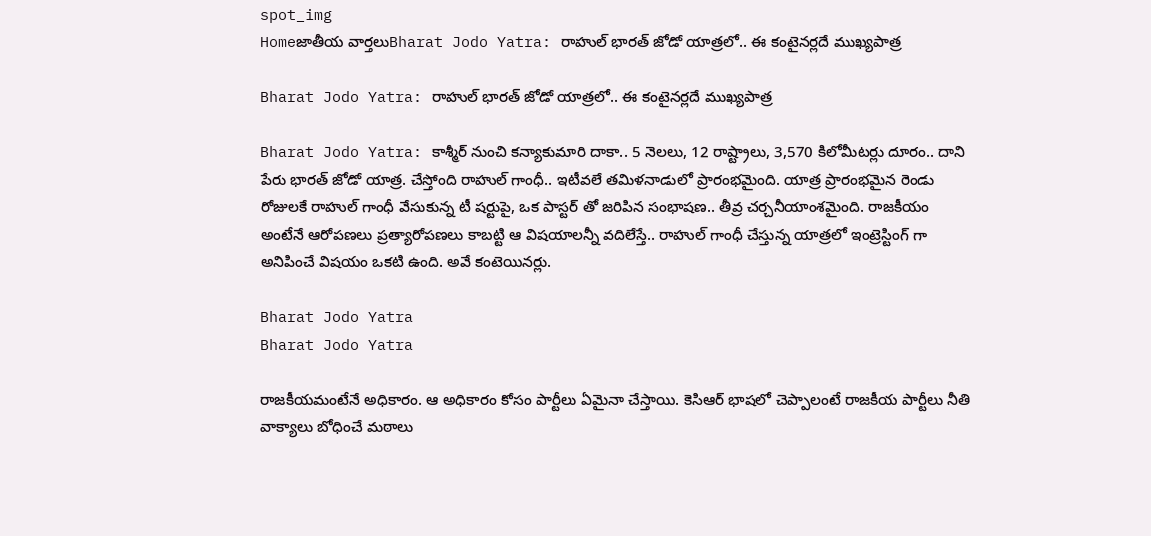spot_img
Homeజాతీయ వార్తలుBharat Jodo Yatra: రాహుల్ భారత్ జోడో యాత్రలో.. ఈ కంటైనర్లదే ముఖ్యపాత్ర

Bharat Jodo Yatra: రాహుల్ భారత్ జోడో యాత్రలో.. ఈ కంటైనర్లదే ముఖ్యపాత్ర

Bharat Jodo Yatra: కాశ్మీర్ నుంచి కన్యాకుమారి దాకా.. 5 నెలలు, 12 రాష్ట్రాలు, 3,570 కిలోమీటర్లు దూరం.. దాని పేరు భారత్ జోడో యాత్ర. చేస్తోంది రాహుల్ గాంధీ.. ఇటీవలే తమిళనాడులో ప్రారంభమైంది. యాత్ర ప్రారంభమైన రెండు రోజులకే రాహుల్ గాంధీ వేసుకున్న టీ షర్టుపై, ఒక పాస్టర్ తో జరిపిన సంభాషణ.. తీవ్ర చర్చనీయాంశమైంది. రాజకీయం అంటేనే ఆరోపణలు ప్రత్యారోపణలు కాబట్టి ఆ విషయాలన్నీ వదిలేస్తే.. రాహుల్ గాంధీ చేస్తున్న యాత్రలో ఇంట్రెస్టింగ్ గా అనిపించే విషయం ఒకటి ఉంది. అవే కంటెయినర్లు.

Bharat Jodo Yatra
Bharat Jodo Yatra

రాజకీయమంటేనే అధికారం. ఆ అధికారం కోసం పార్టీలు ఏమైనా చేస్తాయి. కెసిఆర్ భాషలో చెప్పాలంటే రాజకీయ పార్టీలు నీతి వాక్యాలు బోధించే మఠాలు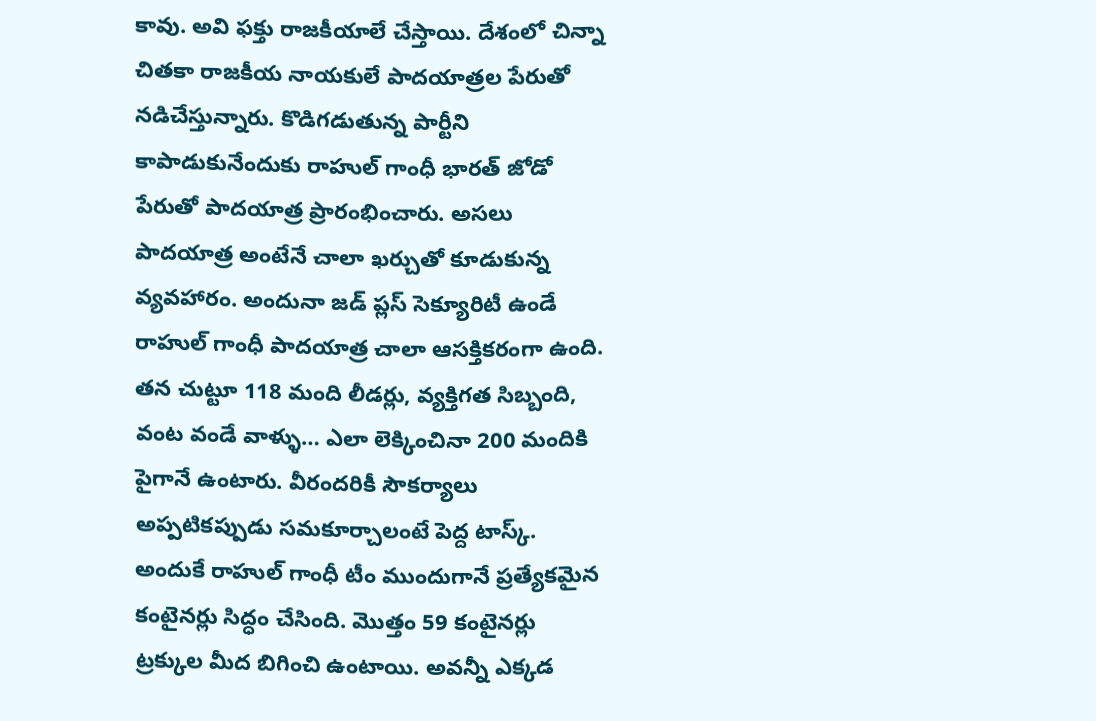కావు. అవి ఫక్తు రాజకీయాలే చేస్తాయి. దేశంలో చిన్నా చితకా రాజకీయ నాయకులే పాదయాత్రల పేరుతో నడిచేస్తున్నారు. కొడిగడుతున్న పార్టీని కాపాడుకునేందుకు రాహుల్ గాంధీ భారత్ జోడో పేరుతో పాదయాత్ర ప్రారంభించారు. అసలు పాదయాత్ర అంటేనే చాలా ఖర్చుతో కూడుకున్న వ్యవహారం. అందునా జడ్ ప్లస్ సెక్యూరిటీ ఉండే రాహుల్ గాంధీ పాదయాత్ర చాలా ఆసక్తికరంగా ఉంది. తన చుట్టూ 118 మంది లీడర్లు, వ్యక్తిగత సిబ్బంది, వంట వండే వాళ్ళు… ఎలా లెక్కించినా 200 మందికి పైగానే ఉంటారు. వీరందరికీ సౌకర్యాలు అప్పటికప్పుడు సమకూర్చాలంటే పెద్ద టాస్క్. అందుకే రాహుల్ గాంధీ టీం ముందుగానే ప్రత్యేకమైన కంటైనర్లు సిద్ధం చేసింది. మొత్తం 59 కంటైనర్లు ట్రక్కుల మీద బిగించి ఉంటాయి. అవన్నీ ఎక్కడ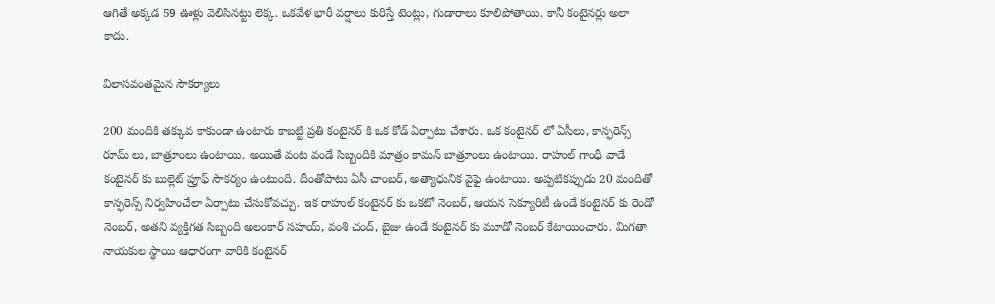ఆగితే అక్కడ 59 ఊళ్లు వెలిసినట్టు లెక్క. ఒకవేళ భారీ వర్షాలు కురిస్తే టెంట్లు, గుడారాలు కూలిపోతాయి. కానీ కంటైనర్లు అలా కాదు.

విలాసవంతమైన సౌకర్యాలు

200 మందికి తక్కువ కాకుండా ఉంటారు కాబట్టి ప్రతి కంటైనర్ కి ఒక కోడ్ ఏర్పాటు చేశారు. ఒక కంటైనర్ లో ఏసీలు, కాన్ఫరెన్స్ రూమ్ లు, బాత్రూంలు ఉంటాయి. అయితే వంట వండే సిబ్బందికి మాత్రం కామన్ బాత్రూంలు ఉంటాయి. రాహుల్ గాంధీ వాడే కంటైనర్ కు బుల్లెట్ ప్రూఫ్ సౌకర్యం ఉంటుంది. దీంతోపాటు ఏసీ చాంబర్, అత్యాధునిక వైఫై ఉంటాయి. అప్పటికప్పుడు 20 మందితో కాన్ఫరెన్స్ నిర్వహించేలా ఏర్పాటు చేసుకోవచ్చు. ఇక రాహుల్ కంటైనర్ కు ఒకటో నెంబర్, ఆయన సెక్యూరిటీ ఉండే కంటైనర్ కు రెండో నెంబర్, అతని వ్యక్తిగత సిబ్బంది అలంకార్ సహయ్, వంశి చంద్, బైజు ఉండే కంటైనర్ కు మూడో నెంబర్ కేటాయించారు. మిగతా నాయకుల స్థాయి ఆధారంగా వారికి కంటైనర్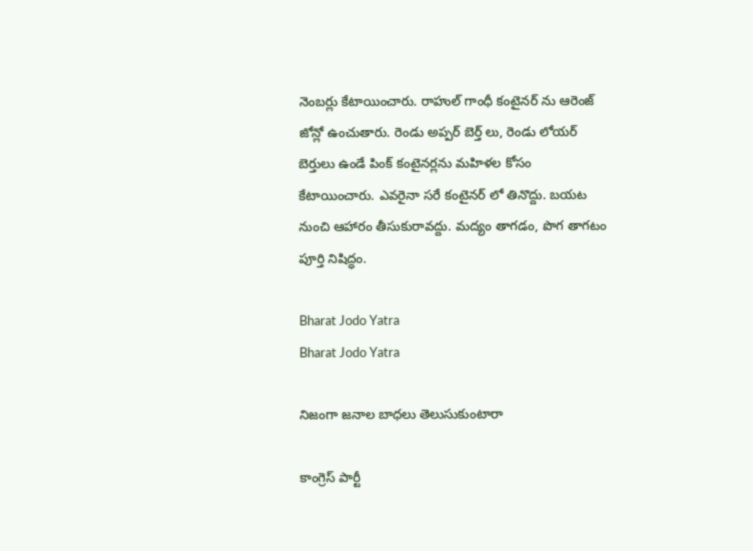నెంబర్లు కేటాయించారు. రాహుల్ గాంధీ కంటైనర్ ను ఆరెంజ్ జోన్లో ఉంచుతారు. రెండు అప్పర్ బెర్త్ లు, రెండు లోయర్ బెర్తులు ఉండే పింక్ కంటైనర్లను మహిళల కోసం కేటాయించారు. ఎవరైనా సరే కంటైనర్ లో తినొద్దు. బయట నుంచి ఆహారం తీసుకురావద్దు. మద్యం తాగడం, పొగ తాగటం పూర్తి నిషిద్ధం.

Bharat Jodo Yatra
Bharat Jodo Yatra

నిజంగా జనాల బాధలు తెలుసుకుంటారా

కాంగ్రెస్ పార్టీ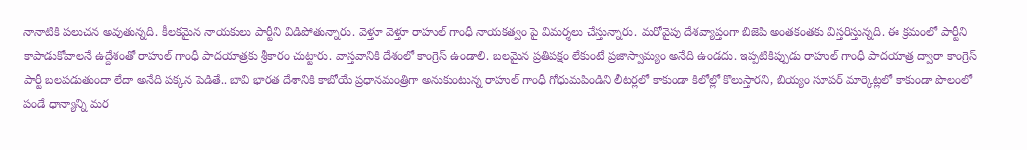నానాటికి పలుచన అవుతున్నది. కీలకమైన నాయకులు పార్టీని విడిపోతున్నారు. వెళ్తూ వెళ్తూ రాహుల్ గాంధీ నాయకత్వం పై విమర్శలు చేస్తున్నారు. మరోవైపు దేశవ్యాప్తంగా బిజెపి అంతకంతకు విస్తరిస్తున్నది. ఈ క్రమంలో పార్టీని కాపాడుకోవాలనే ఉద్దేశంతో రాహుల్ గాంధీ పాదయాత్రకు శ్రీకారం చుట్టారు. వాస్తవానికి దేశంలో కాంగ్రెస్ ఉండాలి. బలమైన ప్రతిపక్షం లేకుంటే ప్రజాస్వామ్యం అనేది ఉండదు. ఇప్పటికిప్పుడు రాహుల్ గాంధీ పాదయాత్ర ద్వారా కాంగ్రెస్ పార్టీ బలపడుతుందా లేదా అనేది పక్కన పెడితే.. బావి భారత దేశానికి కాబోయే ప్రధానమంత్రిగా అనుకుంటున్న రాహుల్ గాంధీ గోధుమపిండిని లీటర్లలో కాకుండా కిలోల్లో కొలుస్తారని, బియ్యం సూపర్ మార్కెట్లలో కాకుండా పొలంలో పండే ధాన్యాన్ని మర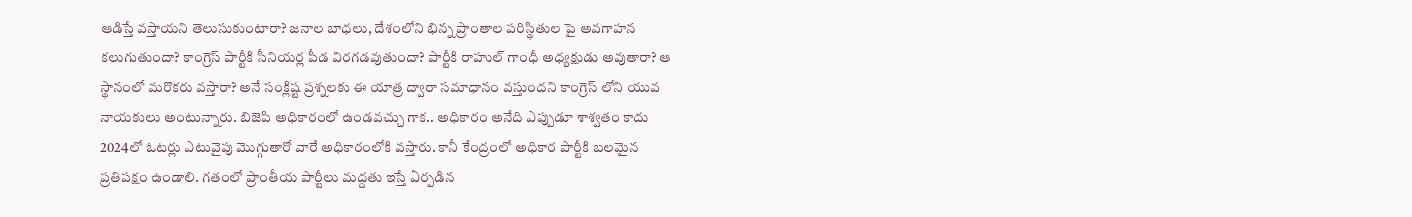ఆడిస్తే వస్తాయని తెలుసుకుంటారా? జనాల బాధలు, దేశంలోని భిన్న ప్రాంతాల పరిస్థితుల పై అవగాహన కలుగుతుందా? కాంగ్రెస్ పార్టీకి సీనియర్ల పీడ విరగడవుతుందా? పార్టీకి రాహుల్ గాంధీ అధ్యక్షుడు అవుతారా? ఆ స్థానంలో మరొకరు వస్తారా? అనే సంక్లిష్ట ప్రశ్నలకు ఈ యాత్ర ద్వారా సమాధానం వస్తుందని కాంగ్రెస్ లోని యువ నాయకులు అంటున్నారు. బిజెపి అధికారంలో ఉండవచ్చు గాక.. అధికారం అనేది ఎప్పుడూ శాశ్వతం కాదు 2024లో ఓటర్లు ఎటువైపు మొగ్గుతారో వారే అధికారంలోకి వస్తారు. కానీ కేంద్రంలో అధికార పార్టీకి బలమైన ప్రతిపక్షం ఉండాలి. గతంలో ప్రాంతీయ పార్టీలు మద్దతు ఇస్తే ఏర్పడిన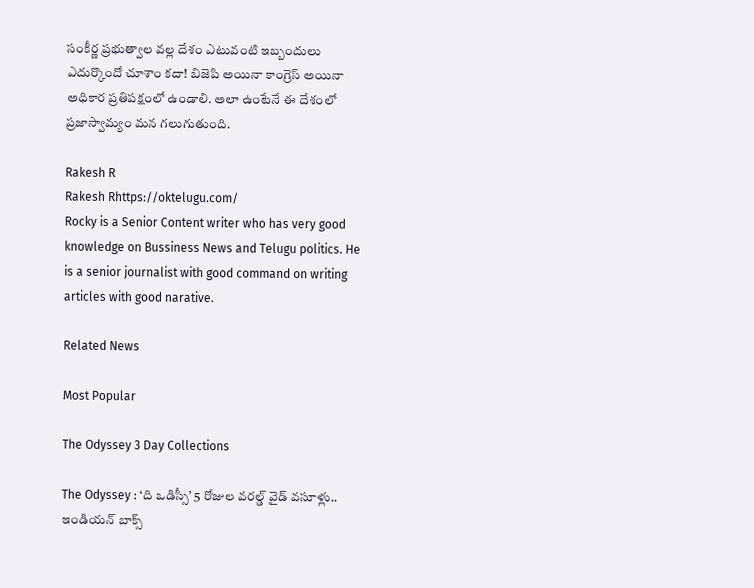సంకీర్ణ ప్రభుత్వాల వల్ల దేశం ఎటువంటి ఇబ్బందులు ఎదుర్కొందో చూశాం కదా! బిజెపి అయినా కాంగ్రెస్ అయినా అధికార ప్రతిపక్షంలో ఉండాలి. అలా ఉంటేనే ఈ దేశంలో ప్రజాస్వామ్యం మన గలుగుతుంది.

Rakesh R
Rakesh Rhttps://oktelugu.com/
Rocky is a Senior Content writer who has very good knowledge on Bussiness News and Telugu politics. He is a senior journalist with good command on writing articles with good narative.

Related News

Most Popular

The Odyssey 3 Day Collections

The Odyssey : ‘ది ఒడిస్సీ’ 5 రోజుల వరల్డ్ వైడ్ వసూళ్లు.. ఇండియన్ బాక్స్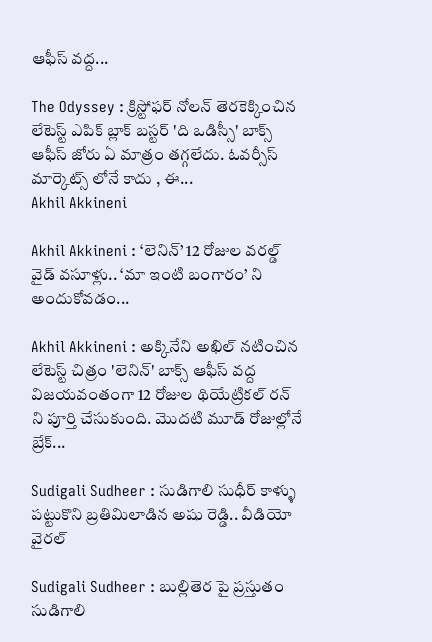ఆఫీస్ వద్ద...

The Odyssey : క్రిస్టోఫర్ నోలన్ తెరకెక్కించిన లేటెస్ట్ ఎపిక్ బ్లాక్ బస్టర్ 'ది ఒడిస్సీ' బాక్స్ ఆఫీస్ జోరు ఏ మాత్రం తగ్గలేదు. ఓవర్సీస్ మార్కెట్స్ లోనే కాదు , ఈ...
Akhil Akkineni

Akhil Akkineni : ‘లెనిన్’ 12 రోజుల వరల్డ్ వైడ్ వసూళ్లు.. ‘మా ఇంటి బంగారం’ ని అందుకోవడం...

Akhil Akkineni : అక్కినేని అఖిల్ నటించిన లేటెస్ట్ చిత్రం 'లెనిన్' బాక్స్ ఆఫీస్ వద్ద విజయవంతంగా 12 రోజుల థియేట్రికల్ రన్ ని పూర్తి చేసుకుంది. మొదటి మూడ్ రోజుల్లోనే బ్రేక్...

Sudigali Sudheer : సుడిగాలి సుధీర్ కాళ్ళు పట్టుకొని బ్రతిమిలాడిన అషు రెడ్డి.. వీడియో వైరల్

Sudigali Sudheer : బుల్లితెర పై ప్రస్తుతం సుడిగాలి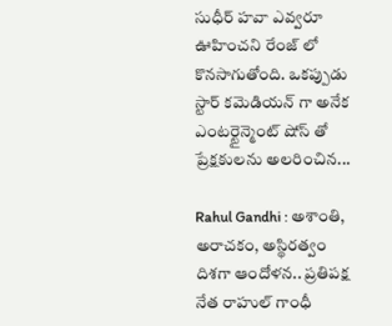సుధీర్ హవా ఎవ్వరూ ఊహించని రేంజ్ లో కొనసాగుతోంది. ఒకప్పుడు స్టార్ కమెడియన్ గా అనేక ఎంటర్టైన్మెంట్ షోస్ తో ప్రేక్షకులను అలరించిన...

Rahul Gandhi : అశాంతి, అరాచకం, అస్థిరత్వం దిశగా ఆందోళన.. ప్రతిపక్ష నేత రాహుల్ గాంధీ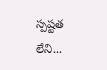స్పష్టత లేని...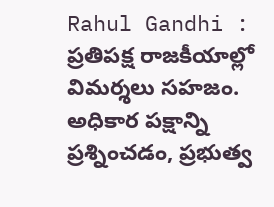Rahul Gandhi : ప్రతిపక్ష రాజకీయాల్లో విమర్శలు సహజం. అధికార పక్షాన్ని ప్రశ్నించడం, ప్రభుత్వ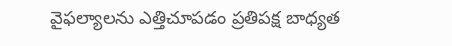వైఫల్యాలను ఎత్తిచూపడం ప్రతిపక్ష బాధ్యత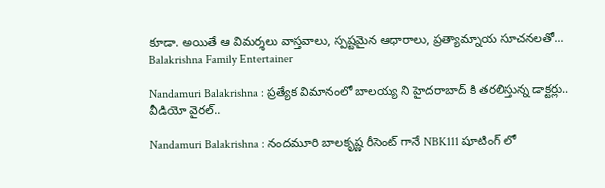కూడా. అయితే ఆ విమర్శలు వాస్తవాలు, స్పష్టమైన ఆధారాలు, ప్రత్యామ్నాయ సూచనలతో...
Balakrishna Family Entertainer

Nandamuri Balakrishna : ప్రత్యేక విమానంలో బాలయ్య ని హైదరాబాద్ కి తరలిస్తున్న డాక్టర్లు.. వీడియో వైరల్..

Nandamuri Balakrishna : నందమూరి బాలకృష్ణ రీసెంట్ గానే NBK111 షూటింగ్ లో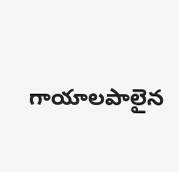గాయాలపాలైన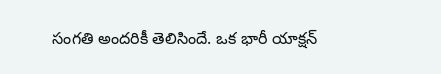సంగతి అందరికీ తెలిసిందే. ఒక భారీ యాక్షన్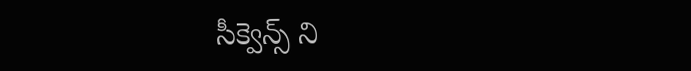సీక్వెన్స్ ని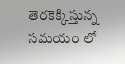తెరకెక్కిస్తున్న సమయం లో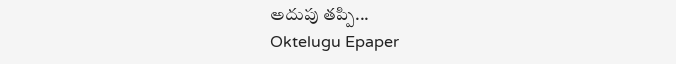అదుపు తప్పి...
Oktelugu Epaper